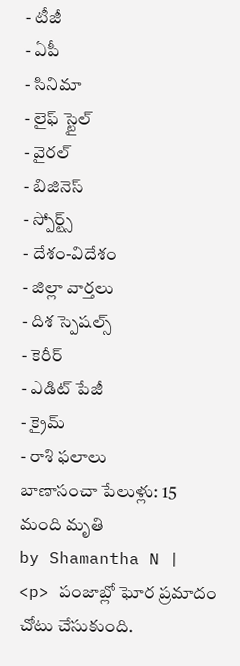- టీజీ
- ఏపీ
- సినిమా
- లైఫ్ స్టైల్
- వైరల్
- బిజినెస్
- స్పోర్ట్స్
- దేశం-విదేశం
- జిల్లా వార్తలు
- దిశ స్పెషల్స్
- కెరీర్
- ఎడిట్ పేజీ
- క్రైమ్
- రాశి ఫలాలు
బాణాసంచా పేలుళ్లు: 15 మంది మృతి
by Shamantha N |
<p> పంజాబ్లో ఘోర ప్రమాదం చోటు చేసుకుంది.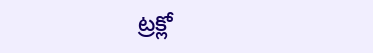ట్రక్లో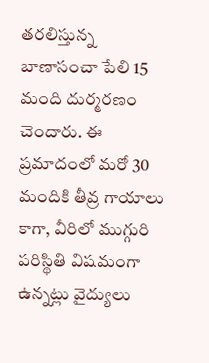తరలిస్తున్న బాణాసంచా పేలి 15 మంది దుర్మరణం చెందారు. ఈ ప్రమాదంలో మరో 30 మందికి తీవ్ర గాయాలు కాగా, వీరిలో ముగ్గురి పరిస్థితి విషమంగా ఉన్నట్లు వైద్యులు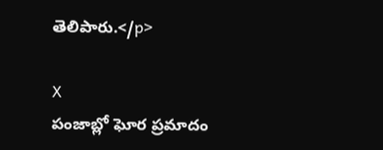తెలిపారు.</p>

X
పంజాబ్లో ఘోర ప్రమాదం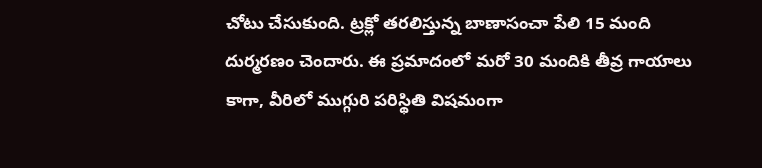చోటు చేసుకుంది. ట్రక్లో తరలిస్తున్న బాణాసంచా పేలి 15 మంది దుర్మరణం చెందారు. ఈ ప్రమాదంలో మరో 30 మందికి తీవ్ర గాయాలు కాగా, వీరిలో ముగ్గురి పరిస్థితి విషమంగా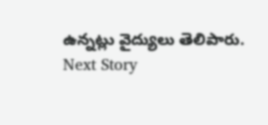ఉన్నట్లు వైద్యులు తెలిపారు.
Next Story